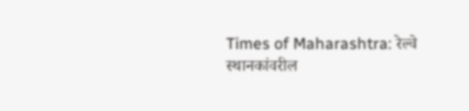Times of Maharashtra: रेल्वे स्थानकांवरील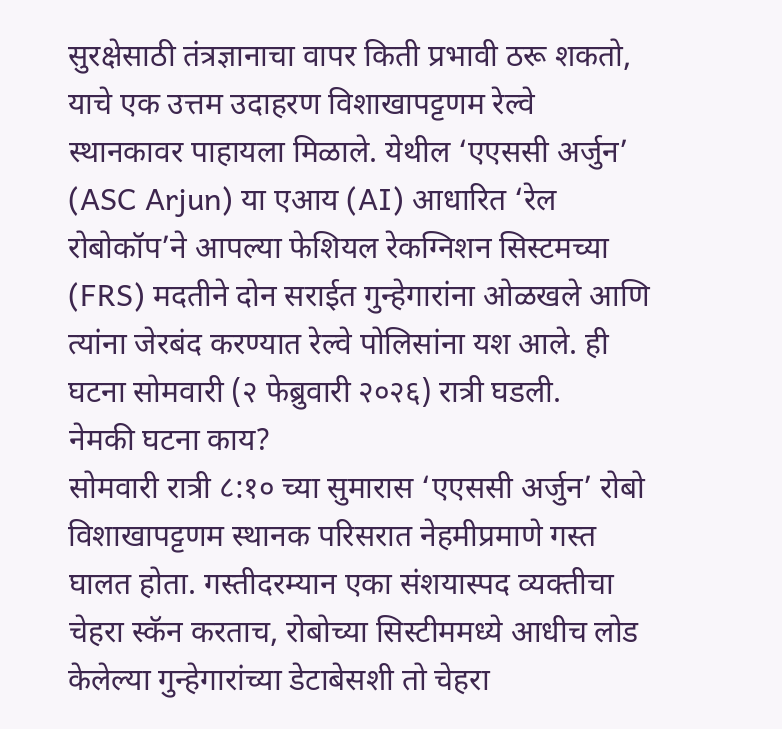सुरक्षेसाठी तंत्रज्ञानाचा वापर किती प्रभावी ठरू शकतो, याचे एक उत्तम उदाहरण विशाखापट्टणम रेल्वे स्थानकावर पाहायला मिळाले. येथील ‘एएससी अर्जुन’ (ASC Arjun) या एआय (AI) आधारित ‘रेल रोबोकॉप’ने आपल्या फेशियल रेकग्निशन सिस्टमच्या (FRS) मदतीने दोन सराईत गुन्हेगारांना ओळखले आणि त्यांना जेरबंद करण्यात रेल्वे पोलिसांना यश आले. ही घटना सोमवारी (२ फेब्रुवारी २०२६) रात्री घडली.
नेमकी घटना काय?
सोमवारी रात्री ८:१० च्या सुमारास ‘एएससी अर्जुन’ रोबो विशाखापट्टणम स्थानक परिसरात नेहमीप्रमाणे गस्त घालत होता. गस्तीदरम्यान एका संशयास्पद व्यक्तीचा चेहरा स्कॅन करताच, रोबोच्या सिस्टीममध्ये आधीच लोड केलेल्या गुन्हेगारांच्या डेटाबेसशी तो चेहरा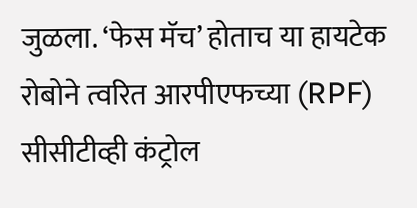जुळला. ‘फेस मॅच’ होताच या हायटेक रोबोने त्वरित आरपीएफच्या (RPF) सीसीटीव्ही कंट्रोल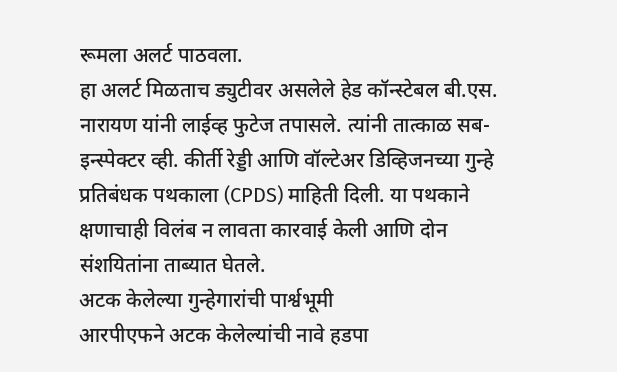रूमला अलर्ट पाठवला.
हा अलर्ट मिळताच ड्युटीवर असलेले हेड कॉन्स्टेबल बी.एस. नारायण यांनी लाईव्ह फुटेज तपासले. त्यांनी तात्काळ सब-इन्स्पेक्टर व्ही. कीर्ती रेड्डी आणि वॉल्टेअर डिव्हिजनच्या गुन्हे प्रतिबंधक पथकाला (CPDS) माहिती दिली. या पथकाने क्षणाचाही विलंब न लावता कारवाई केली आणि दोन संशयितांना ताब्यात घेतले.
अटक केलेल्या गुन्हेगारांची पार्श्वभूमी
आरपीएफने अटक केलेल्यांची नावे हडपा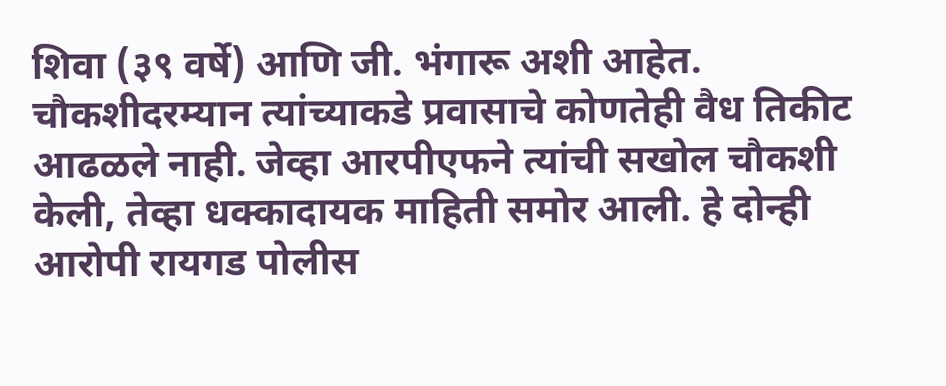शिवा (३९ वर्षे) आणि जी. भंगारू अशी आहेत. चौकशीदरम्यान त्यांच्याकडे प्रवासाचे कोणतेही वैध तिकीट आढळले नाही. जेव्हा आरपीएफने त्यांची सखोल चौकशी केली, तेव्हा धक्कादायक माहिती समोर आली. हे दोन्ही आरोपी रायगड पोलीस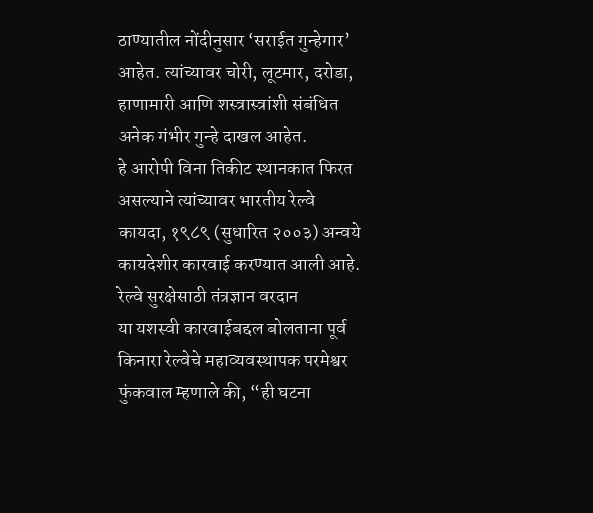ठाण्यातील नोंदीनुसार ‘सराईत गुन्हेगार’ आहेत. त्यांच्यावर चोरी, लूटमार, दरोडा, हाणामारी आणि शस्त्रास्त्रांशी संबंधित अनेक गंभीर गुन्हे दाखल आहेत.
हे आरोपी विना तिकीट स्थानकात फिरत असल्याने त्यांच्यावर भारतीय रेल्वे कायदा, १९८९ (सुधारित २००३) अन्वये कायदेशीर कारवाई करण्यात आली आहे.
रेल्वे सुरक्षेसाठी तंत्रज्ञान वरदान
या यशस्वी कारवाईबद्दल बोलताना पूर्व किनारा रेल्वेचे महाव्यवस्थापक परमेश्वर फुंकवाल म्हणाले की, “ही घटना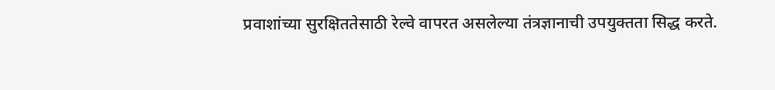प्रवाशांच्या सुरक्षिततेसाठी रेल्वे वापरत असलेल्या तंत्रज्ञानाची उपयुक्तता सिद्ध करते.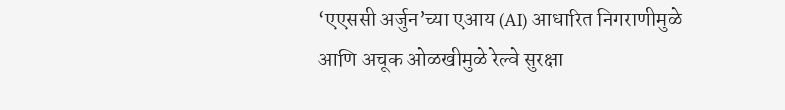‘एएससी अर्जुन’च्या एआय (AI) आधारित निगराणीमुळे आणि अचूक ओळखीमुळे रेल्वे सुरक्षा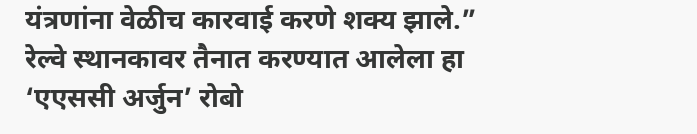यंत्रणांना वेळीच कारवाई करणे शक्य झाले.”
रेल्वे स्थानकावर तैनात करण्यात आलेला हा ‘एएससी अर्जुन’ रोबो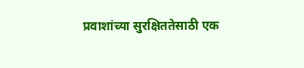प्रवाशांच्या सुरक्षिततेसाठी एक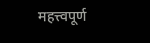महत्त्वपूर्ण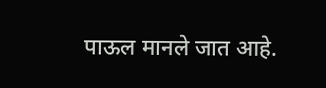पाऊल मानले जात आहे.